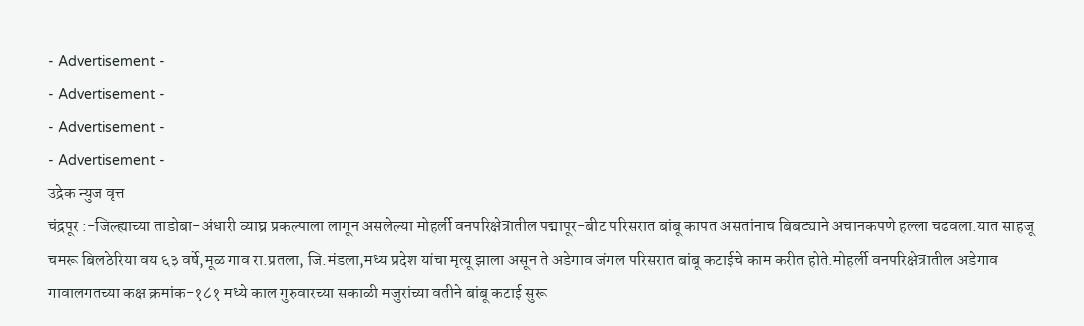- Advertisement -
- Advertisement -
- Advertisement -
- Advertisement -
उद्रेक न्युज वृत्त
चंद्रपूर :-जिल्ह्याच्या ताडोबा-अंधारी व्याघ्र प्रकल्पाला लागून असलेल्या मोहर्ली वनपरिक्षेत्रातील पद्मापूर-बीट परिसरात बांबू कापत असतांनाच बिबट्याने अचानकपणे हल्ला चढवला.यात साहजू चमरू बिलठेरिया वय ६३ वर्षे,मूळ गाव रा.प्रतला, जि.मंडला,मध्य प्रदेश यांचा मृत्यू झाला असून ते अडेगाव जंगल परिसरात बांबू कटाईचे काम करीत होते.मोहर्ली वनपरिक्षेत्रातील अडेगाव गावालगतच्या कक्ष क्रमांक-१८१ मध्ये काल गुरुवारच्या सकाळी मजुरांच्या वतीने बांबू कटाई सुरू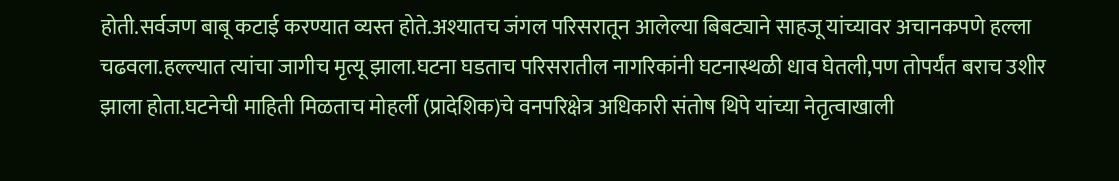होती.सर्वजण बाबू कटाई करण्यात व्यस्त होते.अश्यातच जंगल परिसरातून आलेल्या बिबट्याने साहजू यांच्यावर अचानकपणे हल्ला चढवला.हल्ल्यात त्यांचा जागीच मृत्यू झाला.घटना घडताच परिसरातील नागरिकांनी घटनास्थळी धाव घेतली,पण तोपर्यंत बराच उशीर झाला होता.घटनेची माहिती मिळताच मोहर्ली (प्रादेशिक)चे वनपरिक्षेत्र अधिकारी संतोष थिपे यांच्या नेतृत्वाखाली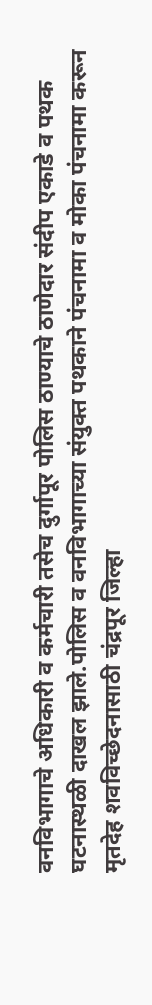वनविभागाचे अधिकारी व कर्मचारी तसेच दुर्गापूर पोलिस ठाण्याचे ठाणेदार संदीप एकाडे व पथक घटनास्थळी दाखल झाले.पोलिस व वनविभागाच्या संयुक्त पथकाने पंचनामा व मोका पंचनामा करून मृतदेह शवविच्छेदनासाठी चंद्रपूर जिल्हा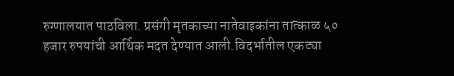रुग्णालयात पाठविला. प्रसंगी मृतकाच्या नातेवाइकांना तात्काळ ५० हजार रुपयांची आर्थिक मदत देण्यात आली.विदर्भातील एकट्या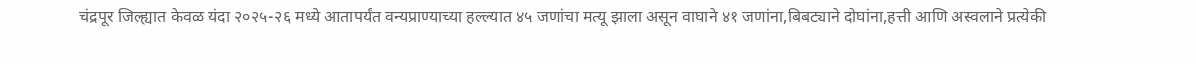चंद्रपूर जिल्ह्यात केवळ यंदा २०२५-२६ मध्ये आतापर्यंत वन्यप्राण्याच्या हल्ल्यात ४५ जणांचा मत्यू झाला असून वाघाने ४१ जणांना,बिबट्याने दोघांना,हत्ती आणि अस्वलाने प्रत्येकी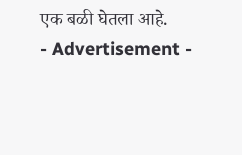एक बळी घेतला आहे.
- Advertisement -